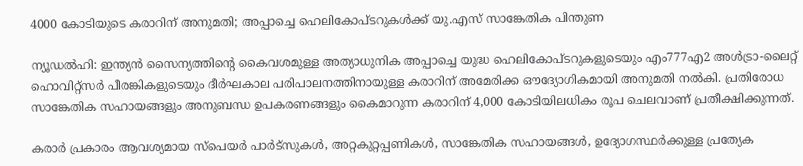4000 കോടിയുടെ കരാറിന് അനുമതി; അപ്പാച്ചെ ഹെലികോപ്ടറുകൾക്ക് യു.എസ് സാങ്കേതിക പിന്തുണ

ന്യൂഡൽഹി: ഇന്ത്യൻ സൈന്യത്തിന്റെ കൈവശമുള്ള അത്യാധുനിക അപ്പാച്ചെ യുദ്ധ ഹെലികോപ്ടറുകളുടെയും എം777എ2 അൾട്രാ-ലൈറ്റ് ഹൊവിറ്റ്സർ പീരങ്കികളുടെയും ദീർഘകാല പരിപാലനത്തിനായുള്ള കരാറിന് അമേരിക്ക ഔദ്യോഗികമായി അനുമതി നൽകി. പ്രതിരോധ സാങ്കേതിക സഹായങ്ങളും അനുബന്ധ ഉപകരണങ്ങളും കൈമാറുന്ന കരാറിന് 4,000 കോടിയിലധികം രൂപ ചെലവാണ് പ്രതീക്ഷിക്കുന്നത്.

കരാർ പ്രകാരം ആവശ്യമായ സ്പെയർ പാർട്സുകൾ, അറ്റകുറ്റപ്പണികൾ, സാങ്കേതിക സഹായങ്ങൾ, ഉദ്യോഗസ്ഥർക്കുള്ള പ്രത്യേക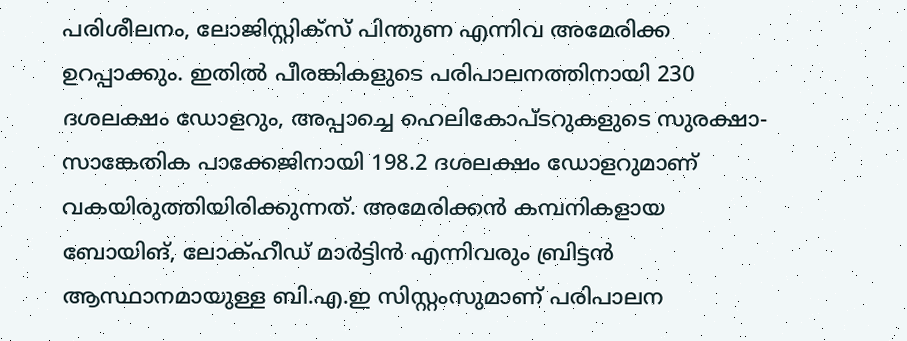പരിശീലനം, ലോജിസ്റ്റിക്സ് പിന്തുണ എന്നിവ അമേരിക്ക ഉറപ്പാക്കും. ഇതിൽ പീരങ്കികളുടെ പരിപാലനത്തിനായി 230 ദശലക്ഷം ഡോളറും, അപ്പാച്ചെ ഹെലികോപ്ടറുകളുടെ സുരക്ഷാ-സാങ്കേതിക പാക്കേജിനായി 198.2 ദശലക്ഷം ഡോളറുമാണ് വകയിരുത്തിയിരിക്കുന്നത്. അമേരിക്കൻ കമ്പനികളായ ബോയിങ്, ലോക്ഹീഡ് മാർട്ടിൻ എന്നിവരും ബ്രിട്ടൻ ആസ്ഥാനമായുള്ള ബി.എ.ഇ സിസ്റ്റംസുമാണ് പരിപാലന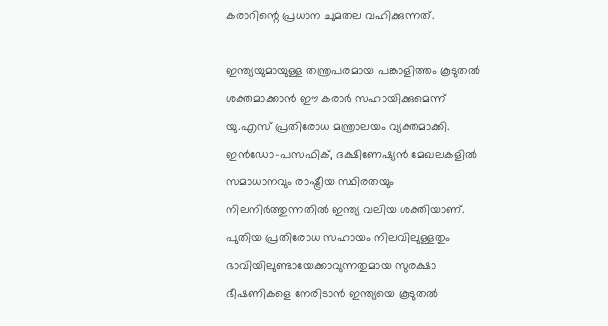കരാറിന്റെ പ്രധാന ചുമതല വഹിക്കുന്നത്.

ഇന്ത്യയുമായുള്ള തന്ത്രപരമായ പങ്കാളിത്തം കൂടുതൽ ശക്തമാക്കാൻ ഈ കരാർ സഹായിക്കുമെന്ന് യു.എസ് പ്രതിരോധ മന്ത്രാലയം വ്യക്തമാക്കി. ഇൻഡോ-പസഫിക്, ദക്ഷിണേഷ്യൻ മേഖലകളിൽ സമാധാനവും രാഷ്ട്രീയ സ്ഥിരതയും നിലനിർത്തുന്നതിൽ ഇന്ത്യ വലിയ ശക്തിയാണ്. പുതിയ പ്രതിരോധ സഹായം നിലവിലുള്ളതും ഭാവിയിലുണ്ടായേക്കാവുന്നതുമായ സുരക്ഷാ ഭീഷണികളെ നേരിടാൻ ഇന്ത്യയെ കൂടുതൽ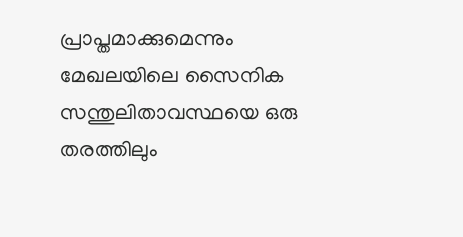പ്രാപ്തമാക്കുമെന്നും മേഖലയിലെ സൈനിക സന്തുലിതാവസ്ഥയെ ഒരു തരത്തിലും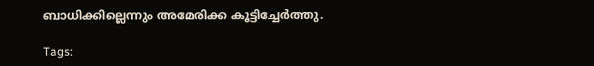ബാധിക്കില്ലെന്നും അമേരിക്ക കൂട്ടിച്ചേർത്തു.

Tags: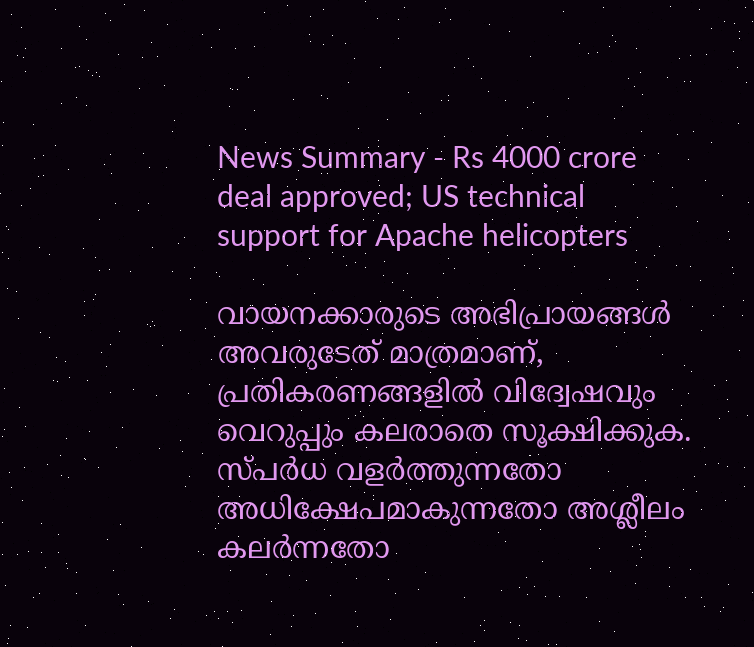News Summary - Rs 4000 crore deal approved; US technical support for Apache helicopters

വായനക്കാരുടെ അഭിപ്രായങ്ങള്‍ അവരുടേത് മാത്രമാണ്, പ്രതികരണങ്ങളിൽ വിദ്വേഷവും വെറുപ്പും കലരാതെ സൂക്ഷിക്കുക. സ്പർധ വളർത്തുന്നതോ അധിക്ഷേപമാകുന്നതോ അശ്ലീലം കലർന്നതോ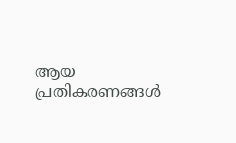ആയ പ്രതികരണങ്ങൾ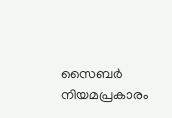സൈബർ നിയമപ്രകാരം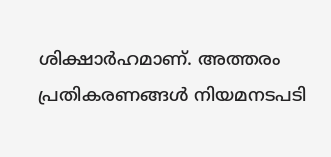ശിക്ഷാർഹമാണ്. അത്തരം പ്രതികരണങ്ങൾ നിയമനടപടി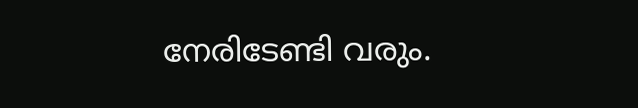നേരിടേണ്ടി വരും.